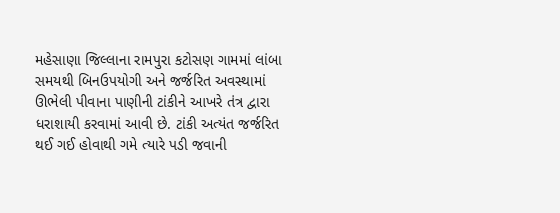મહેસાણા જિલ્લાના રામપુરા કટોસણ ગામમાં લાંબા સમયથી બિનઉપયોગી અને જર્જરિત અવસ્થામાં ઊભેલી પીવાના પાણીની ટાંકીને આખરે તંત્ર દ્વારા ધરાશાયી કરવામાં આવી છે. ટાંકી અત્યંત જર્જરિત થઈ ગઈ હોવાથી ગમે ત્યારે પડી જવાની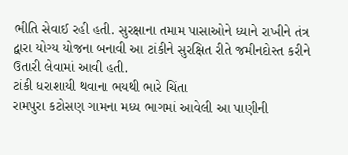ભીતિ સેવાઈ રહી હતી. સુરક્ષાના તમામ પાસાઓને ધ્યાને રાખીને તંત્ર દ્વારા યોગ્ય યોજના બનાવી આ ટાંકીને સુરક્ષિત રીતે જમીનદોસ્ત કરીને ઉતારી લેવામાં આવી હતી.
ટાંકી ધરાશાયી થવાના ભયથી ભારે ચિંતા
રામપુરા કટોસણ ગામના મધ્ય ભાગમાં આવેલી આ પાણીની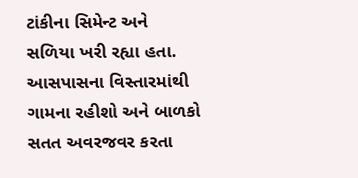ટાંકીના સિમેન્ટ અને સળિયા ખરી રહ્યા હતા. આસપાસના વિસ્તારમાંથી ગામના રહીશો અને બાળકો સતત અવરજવર કરતા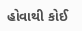હોવાથી કોઈ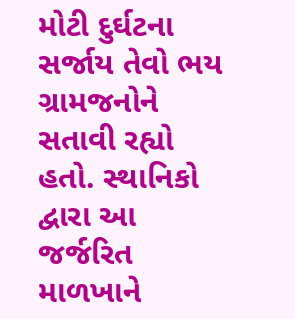મોટી દુર્ઘટના સર્જાય તેવો ભય ગ્રામજનોને સતાવી રહ્યો હતો. સ્થાનિકો દ્વારા આ જર્જરિત માળખાને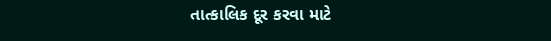તાત્કાલિક દૂર કરવા માટે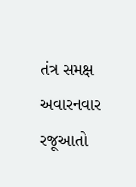તંત્ર સમક્ષ અવારનવાર રજૂઆતો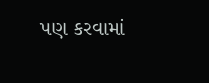પણ કરવામાં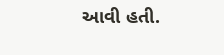આવી હતી.